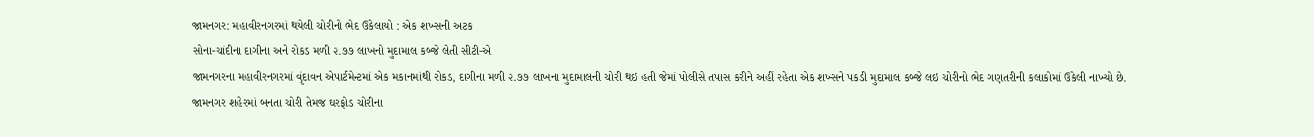જામનગર: મહાવીરનગરમાં થયેલી ચોરીનો ભેદ ઉકેલાયો : એક શખ્સની અટક
સોના-ચાંદીના દાગીના અને રોકડ મળી ૨.૭૭ લાખનો મુદામાલ કબ્જે લેતી સીટી-એ
જામનગરના મહાવીરનગરમાં વૃંદાવન એપાર્ટમેન્ટમાં એક મકાનમાંથી રોકડ, દાગીના મળી ૨.૭૭ લાખના મુદામાલની ચોરી થઇ હતી જેમાં પોલીસે તપાસ કરીને અહીં રહેતા એક શખ્સને પકડી મુદામાલ કબ્જે લઇ ચોરીનો ભેદ ગણતરીની કલાકોમાં ઉકેલી નાખ્યો છે.
જામનગર શહેરમાં બનતા ચોરી તેમજ ઘરફોડ ચોરીના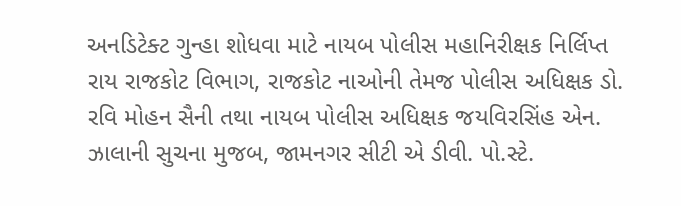અનડિટેક્ટ ગુન્હા શોધવા માટે નાયબ પોલીસ મહાનિરીક્ષક નિર્લિપ્ત રાય રાજકોટ વિભાગ, રાજકોટ નાઓની તેમજ પોલીસ અધિક્ષક ડો. રવિ મોહન સૈની તથા નાયબ પોલીસ અધિક્ષક જયવિરસિંહ એન. ઝાલાની સુચના મુજબ, જામનગર સીટી એ ડીવી. પો.સ્ટે.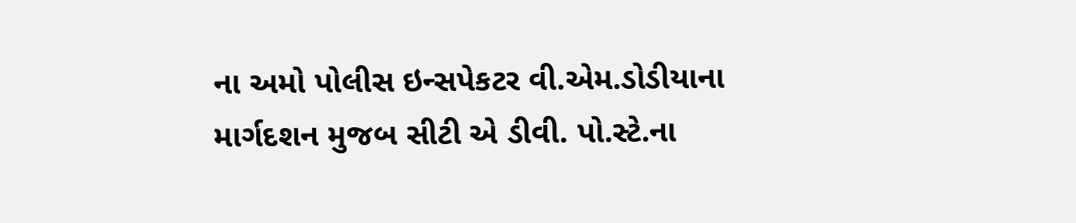ના અમો પોલીસ ઇન્સપેકટર વી.એમ.ડોડીયાના માર્ગદશન મુજબ સીટી એ ડીવી. પો.સ્ટે.ના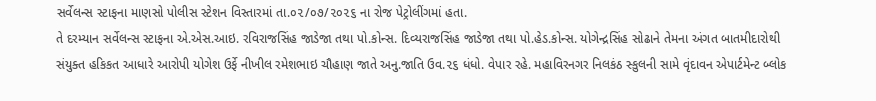સર્વેલન્સ સ્ટાફના માણસો પોલીસ સ્ટેશન વિસ્તારમાં તા.૦૨/૦૭/૨૦૨૬ ના રોજ પેટ્રોલીંગમાં હતા.
તે દરમ્યાન સર્વેલન્સ સ્ટાફના એ.એસ.આઇ. રવિરાજસિંહ જાડેજા તથા પો.કોન્સ. દિવ્યરાજસિંહ જાડેજા તથા પો.હેડ.કોન્સ. યોગેન્દ્રસિંહ સોઢાને તેમના અંગત બાતમીદારોથી સંયુક્ત હકિકત આધારે આરોપી યોગેશ ઉર્ફે નીખીલ રમેશભાઇ ચૌહાણ જાતે અનુ.જાતિ ઉવ.૨૬ ધંધો. વેપાર રહે. મહાવિરનગર નિલકંઠ સ્કુલની સામે વૃંદાવન એપાર્ટમેન્ટ બ્લોક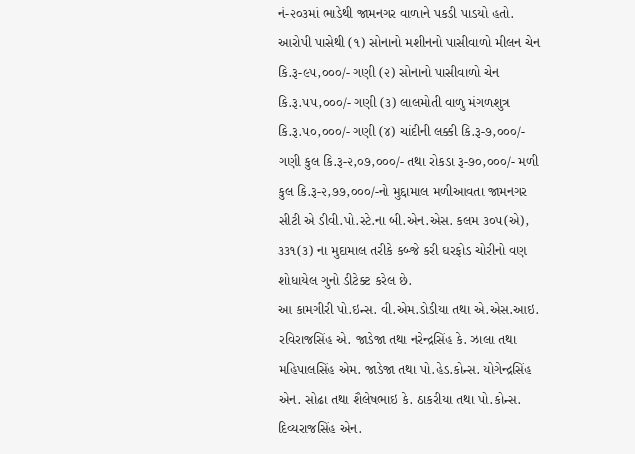નં-૨૦૩માં ભાડેથી જામનગર વાળાને પકડી પાડયો હતો.
આરોપી પાસેથી (૧) સોનાનો મશીનનો પાસીવાળો મીલન ચેન કિ.રૂ-૯૫,૦૦૦/- ગણી (૨) સોનાનો પાસીવાળો ચેન કિ.રૂ.૫૫,૦૦૦/- ગણી (૩) લાલમોતી વાળુ મંગળશુત્ર કિ.રૂ.૫૦,૦૦૦/- ગણી (૪) ચાંદીની લક્કી કિ.રૂ-૭,૦૦૦/- ગણી કુલ કિ.રૂ-૨,૦૭,૦૦૦/- તથા રોકડા રૂ-૭૦,૦૦૦/- મળી કુલ કિ.રૂ-૨,૭૭,૦૦૦/-નો મુદ્દામાલ મળીઆવતા જામનગર સીટી એ ડીવી.પો.સ્ટે.ના બી.એન.એસ. કલમ ૩૦૫(એ), ૩૩૧(૩) ના મુદામાલ તરીકે કબ્જે કરી ઘરફોડ ચોરીનો વણ શોધાયેલ ગુનો ડીટેક્ટ કરેલ છે.
આ કામગીરી પો.ઇન્સ. વી.એમ.ડોડીયા તથા એ.એસ.આઇ. રવિરાજસિંહ એ. જાડેજા તથા નરેન્દ્રસિંહ કે. ઝાલા તથા મહિપાલસિંહ એમ. જાડેજા તથા પો.હેડ.કોન્સ. યોગેન્દ્રસિંહ એન. સોઢા તથા શૈલેષભાઇ કે. ઠાકરીયા તથા પો.કોન્સ. દિવ્યરાજસિંહ એન.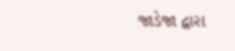જાડેજા દ્વારા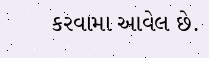કરવામા આવેલ છે.